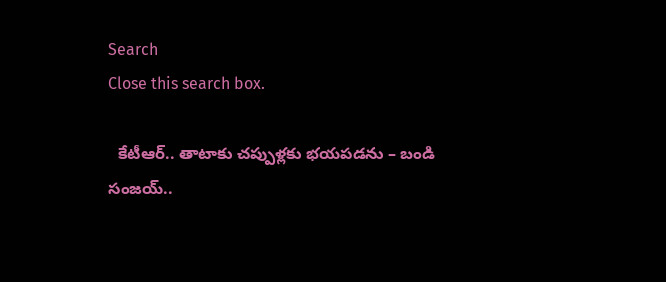Search
Close this search box.

  కేటీఆర్.. తాటాకు చప్పుళ్లకు భయపడను – బండి సంజయ్..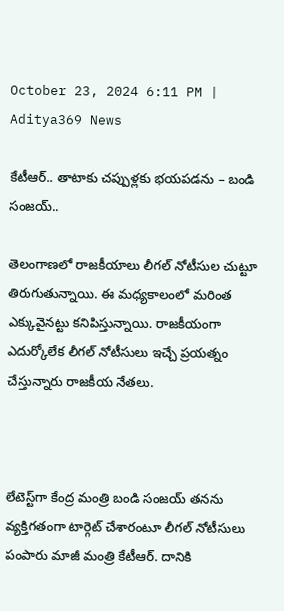October 23, 2024 6:11 PM | Aditya369 News

కేటీఆర్.. తాటాకు చప్పుళ్లకు భయపడను – బండి సంజయ్..

తెలంగాణలో రాజకీయాలు లీగల్ నోటీసుల చుట్టూ తిరుగుతున్నాయి. ఈ మధ్యకాలంలో మరింత ఎక్కువైనట్టు కనిపిస్తున్నాయి. రాజకీయంగా ఎదుర్కోలేక లీగల్ నోటీసులు ఇచ్చే ప్రయత్నం చేస్తున్నారు రాజకీయ నేతలు.



లేటెస్ట్‌గా కేంద్ర మంత్రి బండి సంజయ్ తనను వ్యక్తిగతంగా టార్గెట్ చేశారంటూ లీగల్ నోటీసులు పంపారు మాజీ మంత్రి కేటీఆర్. దానికి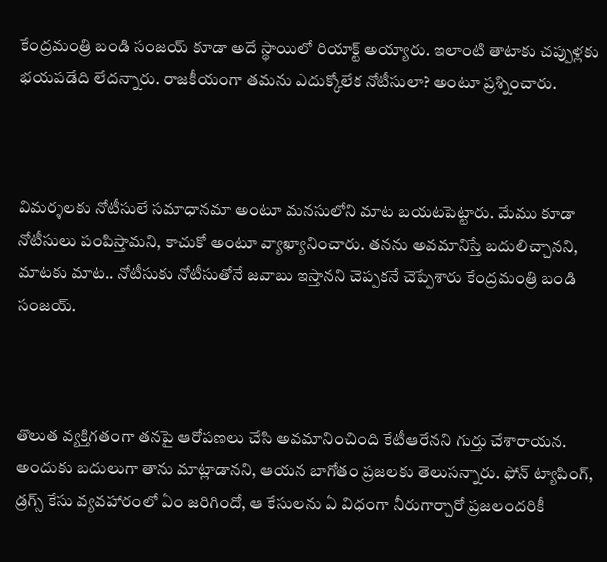కేంద్రమంత్రి బండి సంజయ్ కూడా అదే స్థాయిలో రియాక్ట్ అయ్యారు. ఇలాంటి తాటాకు చప్పుళ్లకు భయపడేది లేదన్నారు. రాజకీయంగా తమను ఎదుక్కోలేక నోటీసులా? అంటూ ప్రశ్నించారు.



విమర్శలకు నోటీసులే సమాధానమా అంటూ మనసులోని మాట బయటపెట్టారు. మేము కూడా నోటీసులు పంపిస్తామని, కాచుకో అంటూ వ్యాఖ్యానించారు. తనను అవమానిస్తే బదులిచ్చానని, మాటకు మాట.. నోటీసుకు నోటీసుతోనే జవాబు ఇస్తానని చెప్పకనే చెప్పేశారు కేంద్రమంత్రి బండి సంజయ్.



తొలుత వ్యక్తిగతంగా తనపై ఆరోపణలు చేసి అవమానించింది కేటీఆరేనని గుర్తు చేశారాయన. అందుకు బదులుగా తాను మాట్లాడానని, ఆయన బాగోతం ప్రజలకు తెలుసన్నారు. ఫోన్ ట్యాపింగ్, డ్రగ్స్ కేసు వ్యవహారంలో ఏం జరిగిందో, ఆ కేసులను ఏ విధంగా నీరుగార్చారో ప్రజలందరికీ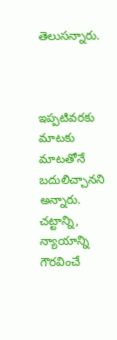తెలుసన్నారు.



ఇప్పటివరకు మాటకు మాటతోనే బదులిచ్చానని అన్నారు. చట్టాన్ని, న్యాయాన్ని గౌరవించే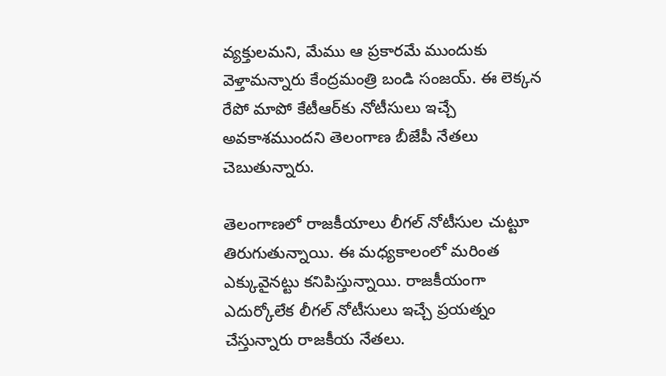వ్యక్తులమని, మేము ఆ ప్రకారమే ముందుకు వెళ్తామన్నారు కేంద్రమంత్రి బండి సంజయ్. ఈ లెక్కన రేపో మాపో కేటీఆర్‌కు నోటీసులు ఇచ్చే అవకాశముందని తెలంగాణ బీజేపీ నేతలు చెబుతున్నారు.

తెలంగాణలో రాజకీయాలు లీగల్ నోటీసుల చుట్టూ తిరుగుతున్నాయి. ఈ మధ్యకాలంలో మరింత ఎక్కువైనట్టు కనిపిస్తున్నాయి. రాజకీయంగా ఎదుర్కోలేక లీగల్ నోటీసులు ఇచ్చే ప్రయత్నం చేస్తున్నారు రాజకీయ నేతలు.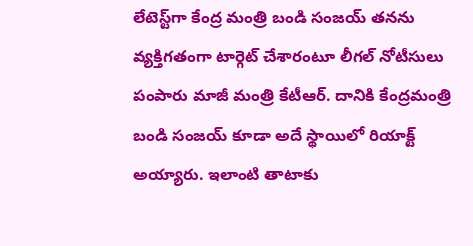లేటెస్ట్‌గా కేంద్ర మంత్రి బండి సంజయ్ తనను వ్యక్తిగతంగా టార్గెట్ చేశారంటూ లీగల్ నోటీసులు పంపారు మాజీ మంత్రి కేటీఆర్. దానికి కేంద్రమంత్రి బండి సంజయ్ కూడా అదే స్థాయిలో రియాక్ట్ అయ్యారు. ఇలాంటి తాటాకు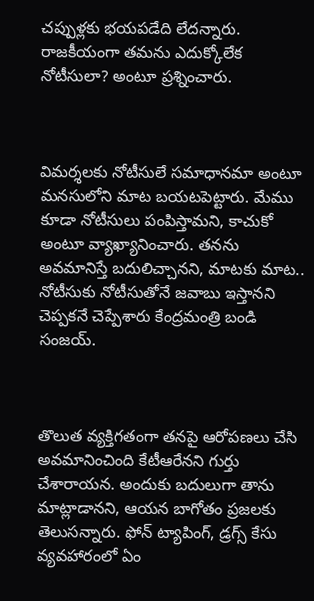చప్పుళ్లకు భయపడేది లేదన్నారు. రాజకీయంగా తమను ఎదుక్కోలేక నోటీసులా? అంటూ ప్రశ్నించారు.



విమర్శలకు నోటీసులే సమాధానమా అంటూ మనసులోని మాట బయటపెట్టారు. మేము కూడా నోటీసులు పంపిస్తామని, కాచుకో అంటూ వ్యాఖ్యానించారు. తనను అవమానిస్తే బదులిచ్చానని, మాటకు మాట.. నోటీసుకు నోటీసుతోనే జవాబు ఇస్తానని చెప్పకనే చెప్పేశారు కేంద్రమంత్రి బండి సంజయ్.



తొలుత వ్యక్తిగతంగా తనపై ఆరోపణలు చేసి అవమానించింది కేటీఆరేనని గుర్తు చేశారాయన. అందుకు బదులుగా తాను మాట్లాడానని, ఆయన బాగోతం ప్రజలకు తెలుసన్నారు. ఫోన్ ట్యాపింగ్, డ్రగ్స్ కేసు వ్యవహారంలో ఏం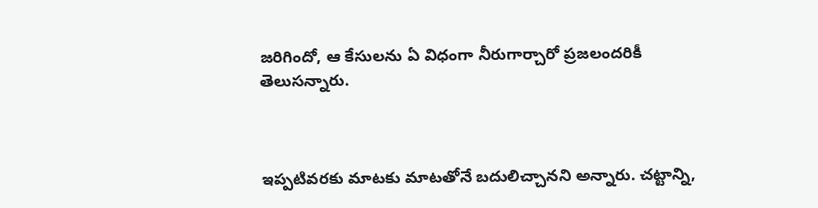జరిగిందో, ఆ కేసులను ఏ విధంగా నీరుగార్చారో ప్రజలందరికీ తెలుసన్నారు.



ఇప్పటివరకు మాటకు మాటతోనే బదులిచ్చానని అన్నారు. చట్టాన్ని,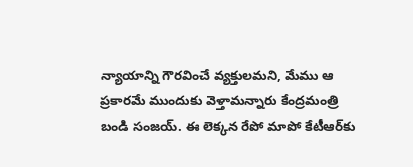న్యాయాన్ని గౌరవించే వ్యక్తులమని, మేము ఆ ప్రకారమే ముందుకు వెళ్తామన్నారు కేంద్రమంత్రి బండి సంజయ్. ఈ లెక్కన రేపో మాపో కేటీఆర్‌కు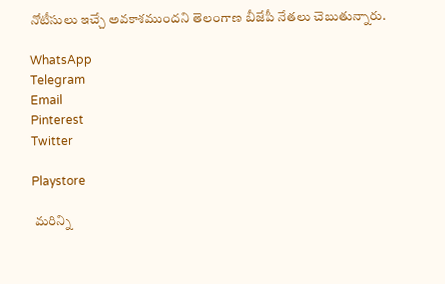నోటీసులు ఇచ్చే అవకాశముందని తెలంగాణ బీజేపీ నేతలు చెబుతున్నారు.

WhatsApp
Telegram
Email
Pinterest
Twitter

Playstore

 మరిన్ని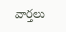వార్తలు